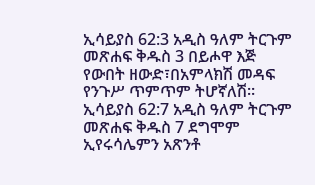ኢሳይያስ 62:3 አዲስ ዓለም ትርጉም መጽሐፍ ቅዱስ 3 በይሖዋ እጅ የውበት ዘውድ፣በአምላክሽ መዳፍ የንጉሥ ጥምጥም ትሆኛለሽ። ኢሳይያስ 62:7 አዲስ ዓለም ትርጉም መጽሐፍ ቅዱስ 7 ደግሞም ኢየሩሳሌምን አጽንቶ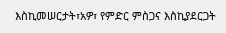እስኪመሠርታት፣አዎ፣ የምድር ምስጋና እስኪያደርጋት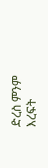ድረስ ምንም እረፍት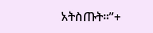አትስጡት።”+